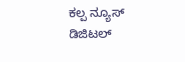ಕಲ್ಪ ನ್ಯೂಸ್ ಡಿಜಿಟಲ್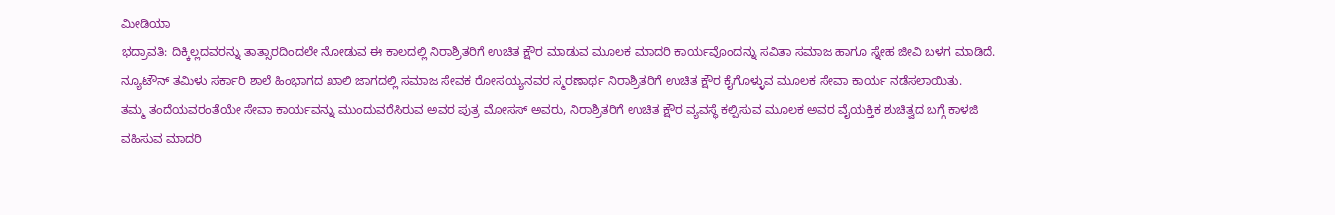ಮೀಡಿಯಾ
ಭದ್ರಾವತಿ: ದಿಕ್ಕಿಲ್ಲದವರನ್ನು ತಾತ್ಸಾರದಿಂದಲೇ ನೋಡುವ ಈ ಕಾಲದಲ್ಲಿ ನಿರಾಶ್ರಿತರಿಗೆ ಉಚಿತ ಕ್ಷೌರ ಮಾಡುವ ಮೂಲಕ ಮಾದರಿ ಕಾರ್ಯವೊಂದನ್ನು ಸವಿತಾ ಸಮಾಜ ಹಾಗೂ ಸ್ನೇಹ ಜೀವಿ ಬಳಗ ಮಾಡಿದೆ.
ನ್ಯೂಟೌನ್ ತಮಿಳು ಸರ್ಕಾರಿ ಶಾಲೆ ಹಿಂಭಾಗದ ಖಾಲಿ ಜಾಗದಲ್ಲಿ ಸಮಾಜ ಸೇವಕ ರೋಸಯ್ಯನವರ ಸ್ಮರಣಾರ್ಥ ನಿರಾಶ್ರಿತರಿಗೆ ಉಚಿತ ಕ್ಷೌರ ಕೈಗೊಳ್ಳುವ ಮೂಲಕ ಸೇವಾ ಕಾರ್ಯ ನಡೆಸಲಾಯಿತು.
ತಮ್ಮ ತಂದೆಯವರಂತೆಯೇ ಸೇವಾ ಕಾರ್ಯವನ್ನು ಮುಂದುವರೆಸಿರುವ ಅವರ ಪುತ್ರ ಮೋಸಸ್ ಅವರು, ನಿರಾಶ್ರಿತರಿಗೆ ಉಚಿತ ಕ್ಷೌರ ವ್ಯವಸ್ಥೆ ಕಲ್ಪಿಸುವ ಮೂಲಕ ಅವರ ವೈಯಕ್ತಿಕ ಶುಚಿತ್ವದ ಬಗ್ಗೆ ಕಾಳಜಿ ವಹಿಸುವ ಮಾದರಿ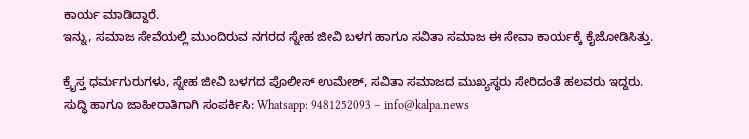ಕಾರ್ಯ ಮಾಡಿದ್ದಾರೆ.
ಇನ್ನು, ಸಮಾಜ ಸೇವೆಯಲ್ಲಿ ಮುಂದಿರುವ ನಗರದ ಸ್ನೇಹ ಜೀವಿ ಬಳಗ ಹಾಗೂ ಸವಿತಾ ಸಮಾಜ ಈ ಸೇವಾ ಕಾರ್ಯಕ್ಕೆ ಕೈಜೋಡಿಸಿತ್ತು.

ಕ್ರೈಸ್ತ ಧರ್ಮಗುರುಗಳು, ಸ್ನೇಹ ಜೀವಿ ಬಳಗದ ಪೊಲೀಸ್ ಉಮೇಶ್, ಸವಿತಾ ಸಮಾಜದ ಮುಖ್ಯಸ್ಥರು ಸೇರಿದಂತೆ ಹಲವರು ಇದ್ದರು.
ಸುದ್ಧಿ ಹಾಗೂ ಜಾಹೀರಾತಿಗಾಗಿ ಸಂಪರ್ಕಿಸಿ: Whatsapp: 9481252093 – info@kalpa.news